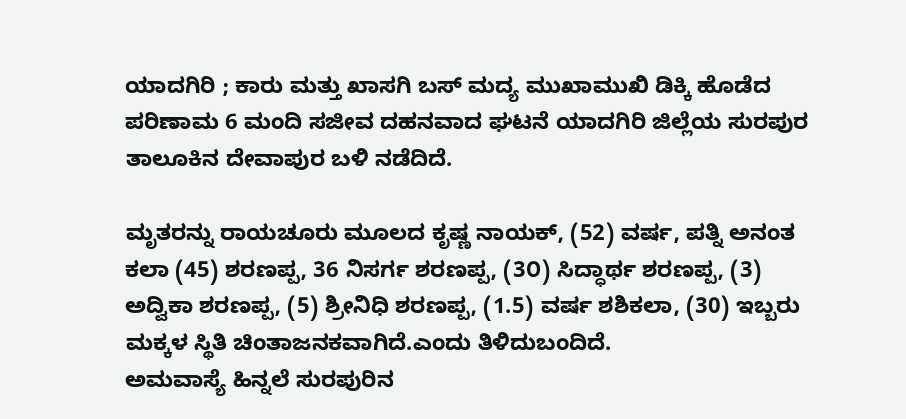ಯಾದಗಿರಿ ; ಕಾರು ಮತ್ತು ಖಾಸಗಿ ಬಸ್ ಮದ್ಯ ಮುಖಾಮುಖಿ ಡಿಕ್ಕಿ ಹೊಡೆದ ಪರಿಣಾಮ 6 ಮಂದಿ ಸಜೀವ ದಹನವಾದ ಘಟನೆ ಯಾದಗಿರಿ ಜಿಲ್ಲೆಯ ಸುರಪುರ ತಾಲೂಕಿನ ದೇವಾಪುರ ಬಳಿ ನಡೆದಿದೆ.

ಮೃತರನ್ನು ರಾಯಚೂರು ಮೂಲದ ಕೃಷ್ಣ ನಾಯಕ್, (52) ವರ್ಷ, ಪತ್ನಿ ಅನಂತ ಕಲಾ (45) ಶರಣಪ್ಪ, 36 ನಿಸರ್ಗ ಶರಣಪ್ಪ, (3೦) ಸಿದ್ಧಾರ್ಥ ಶರಣಪ್ಪ, (3) ಅದ್ವಿಕಾ ಶರಣಪ್ಪ, (5) ಶ್ರೀನಿಧಿ ಶರಣಪ್ಪ, (1.5) ವರ್ಷ ಶಶಿಕಲಾ, (30) ಇಬ್ಬರು ಮಕ್ಕಳ ಸ್ಥಿತಿ ಚಿಂತಾಜನಕವಾಗಿದೆ.ಎಂದು ತಿಳಿದುಬಂದಿದೆ.
ಅಮವಾಸ್ಯೆ ಹಿನ್ನಲೆ ಸುರಪುರಿನ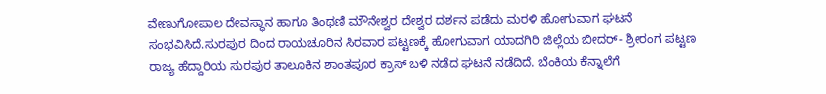ವೇಣುಗೋಪಾಲ ದೇವಸ್ಥಾನ ಹಾಗೂ ತಿಂಥಣಿ ಮೌನೇಶ್ವರ ದೇಶ್ವರ ದರ್ಶನ ಪಡೆದು ಮರಳಿ ಹೋಗುವಾಗ ಘಟನೆ ಸಂಭವಿಸಿದೆ.ಸುರಪುರ ದಿಂದ ರಾಯಚೂರಿನ ಸಿರವಾರ ಪಟ್ಟಣಕ್ಕೆ ಹೋಗುವಾಗ ಯಾದಗಿರಿ ಜಿಲ್ಲೆಯ ಬೀದರ್- ಶ್ರೀರಂಗ ಪಟ್ಟಣ ರಾಜ್ಯ ಹೆದ್ದಾರಿಯ ಸುರಪುರ ತಾಲೂಕಿನ ಶಾಂತಪೂರ ಕ್ರಾಸ್ ಬಳಿ ನಡೆದ ಘಟನೆ ನಡೆದಿದೆ. ಬೆಂಕಿಯ ಕೆನ್ನಾಲೆಗೆ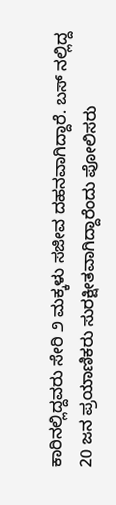ಕಾರಿನಲ್ಲಿದ್ದವರು ಸೇರಿ ೨ ಮಕ್ಕಳು ಸಜೀವ ದಹನವಾಗಿದ್ದಾರೆ. ಬಸ್ ನಲ್ಲಿದ್ದ 20 ಜನ ಪ್ರಯಾಣಿಕರು ಸುರಕ್ಷೀತವಾಗಿದ್ದಾರೆಂದು ಪೋಲಿಸರು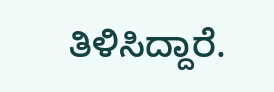ತಿಳಿಸಿದ್ದಾರೆ.